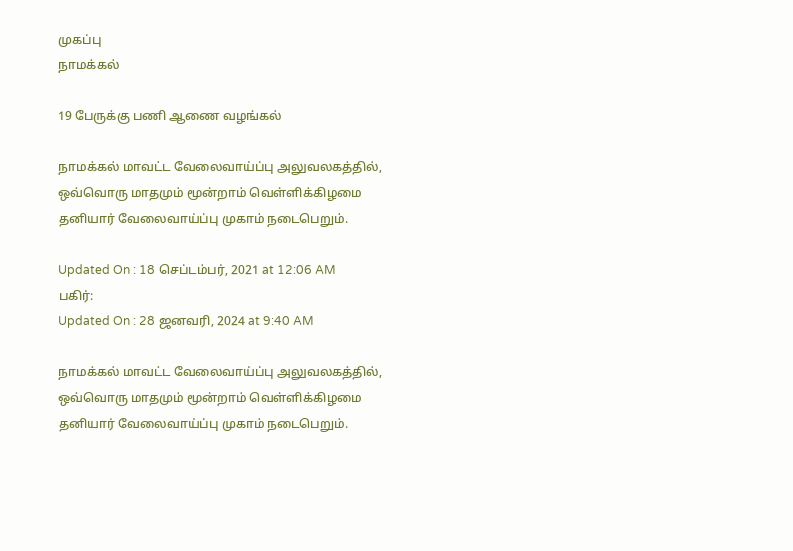முகப்பு
நாமக்கல்

19 பேருக்கு பணி ஆணை வழங்கல்

நாமக்கல் மாவட்ட வேலைவாய்ப்பு அலுவலகத்தில், ஒவ்வொரு மாதமும் மூன்றாம் வெள்ளிக்கிழமை தனியார் வேலைவாய்ப்பு முகாம் நடைபெறும்.

Updated On : 18 செப்டம்பர், 2021 at 12:06 AM
பகிர்:
Updated On : 28 ஜனவரி, 2024 at 9:40 AM

நாமக்கல் மாவட்ட வேலைவாய்ப்பு அலுவலகத்தில், ஒவ்வொரு மாதமும் மூன்றாம் வெள்ளிக்கிழமை தனியார் வேலைவாய்ப்பு முகாம் நடைபெறும்.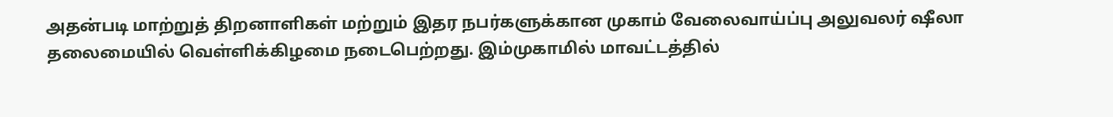அதன்படி மாற்றுத் திறனாளிகள் மற்றும் இதர நபர்களுக்கான முகாம் வேலைவாய்ப்பு அலுவலர் ஷீலா தலைமையில் வெள்ளிக்கிழமை நடைபெற்றது. இம்முகாமில் மாவட்டத்தில்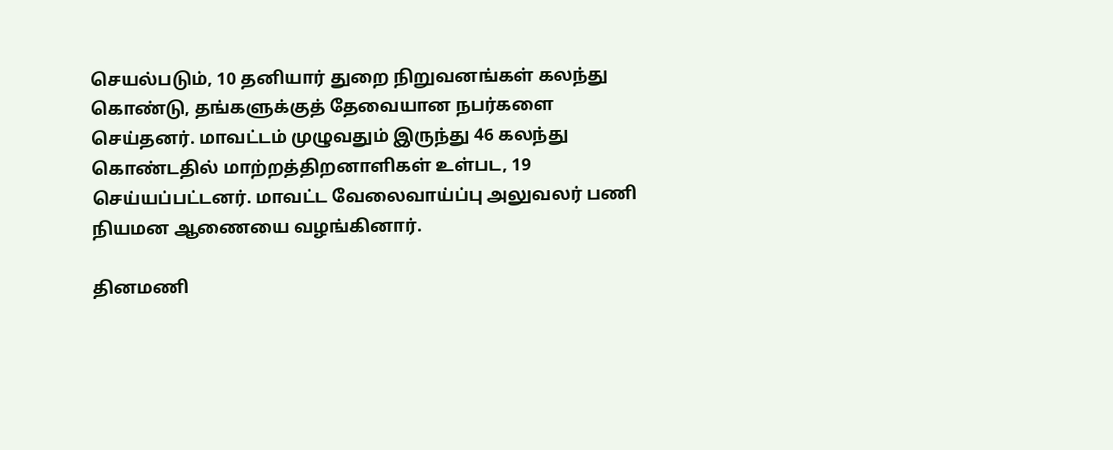செயல்படும், 10 தனியார் துறை நிறுவனங்கள் கலந்து கொண்டு, தங்களுக்குத் தேவையான நபர்களை செய்தனர். மாவட்டம் முழுவதும் இருந்து 46 கலந்து கொண்டதில் மாற்றத்திறனாளிகள் உள்பட, 19 செய்யப்பட்டனர். மாவட்ட வேலைவாய்ப்பு அலுவலர் பணி நியமன ஆணையை வழங்கினார்.

தினமணி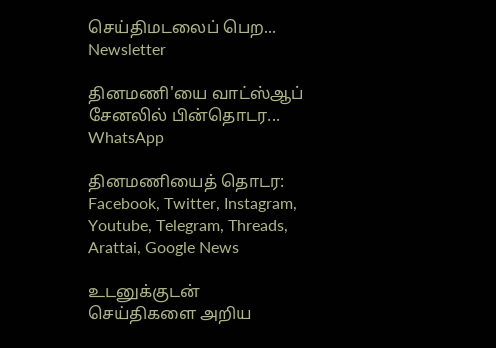செய்திமடலைப் பெற... Newsletter

தினமணி'யை வாட்ஸ்ஆப் சேனலில் பின்தொடர... WhatsApp

தினமணியைத் தொடர: Facebook, Twitter, Instagram, Youtube, Telegram, Threads, Arattai, Google News

உடனுக்குடன் செய்திகளை அறிய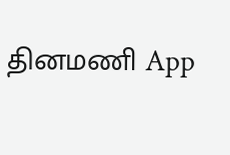தினமணி App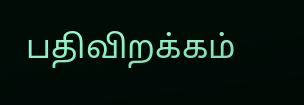பதிவிறக்கம்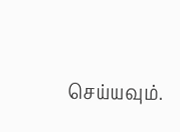செய்யவும்.